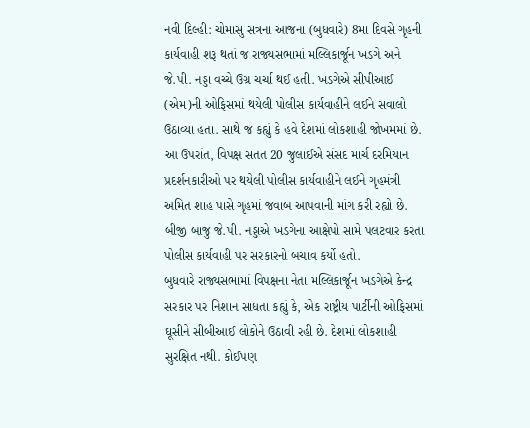નવી દિલ્હી: ચોમાસુ સત્રના આજના (બુધવારે) 8મા દિવસે ગૃહની કાર્યવાહી શરૂ થતાં જ રાજ્યસભામાં મલ્લિકાર્જૂન ખડગે અને જે.પી. નડ્ડા વચ્ચે ઉગ્ર ચર્ચા થઈ હતી. ખડગેએ સીપીઆઈ (એમ)ની ઓફિસમાં થયેલી પોલીસ કાર્યવાહીને લઈને સવાલો ઉઠાવ્યા હતા. સાથે જ કહ્યું કે હવે દેશમાં લોકશાહી જોખમમાં છે. આ ઉપરાંત, વિપક્ષ સતત 20 જુલાઈએ સંસદ માર્ચ દરમિયાન પ્રદર્શનકારીઓ પર થયેલી પોલીસ કાર્યવાહીને લઈને ગૃહમંત્રી અમિત શાહ પાસે ગૃહમાં જવાબ આપવાની માંગ કરી રહ્યો છે. બીજી બાજુ જે.પી. નડ્ડાએ ખડગેના આક્ષેપો સામે પલટવાર કરતા પોલીસ કાર્યવાહી પર સરકારનો બચાવ કર્યો હતો.
બુધવારે રાજ્યસભામાં વિપક્ષના નેતા મલ્લિકાર્જૂન ખડગેએ કેન્દ્ર સરકાર પર નિશાન સાધતા કહ્યું કે, એક રાષ્ટ્રીય પાર્ટીની ઓફિસમાં ઘૂસીને સીબીઆઈ લોકોને ઉઠાવી રહી છે. દેશમાં લોકશાહી સુરક્ષિત નથી. કોઈપણ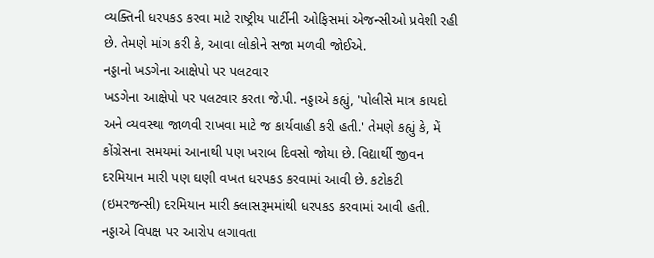વ્યક્તિની ધરપકડ કરવા માટે રાષ્ટ્રીય પાર્ટીની ઓફિસમાં એજન્સીઓ પ્રવેશી રહી છે. તેમણે માંગ કરી કે, આવા લોકોને સજા મળવી જોઈએ.
નડ્ડાનો ખડગેના આક્ષેપો પર પલટવાર
ખડગેના આક્ષેપો પર પલટવાર કરતા જે.પી. નડ્ડાએ કહ્યું, 'પોલીસે માત્ર કાયદો અને વ્યવસ્થા જાળવી રાખવા માટે જ કાર્યવાહી કરી હતી.' તેમણે કહ્યું કે, મેં કોંગ્રેસના સમયમાં આનાથી પણ ખરાબ દિવસો જોયા છે. વિદ્યાર્થી જીવન દરમિયાન મારી પણ ઘણી વખત ધરપકડ કરવામાં આવી છે. કટોકટી (ઇમરજન્સી) દરમિયાન મારી ક્લાસરૂમમાંથી ધરપકડ કરવામાં આવી હતી. નડ્ડાએ વિપક્ષ પર આરોપ લગાવતા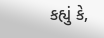કહ્યું કે,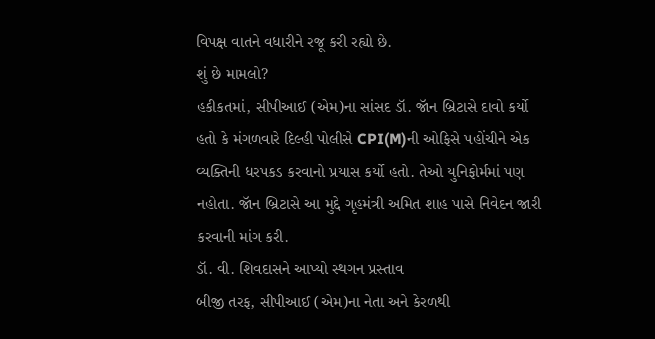વિપક્ષ વાતને વધારીને રજૂ કરી રહ્યો છે.
શું છે મામલો?
હકીકતમાં, સીપીઆઈ (એમ)ના સાંસદ ડૉ. જૉન બ્રિટાસે દાવો કર્યો હતો કે મંગળવારે દિલ્હી પોલીસે CPI(M)ની ઓફિસે પહોંચીને એક વ્યક્તિની ધરપકડ કરવાનો પ્રયાસ કર્યો હતો. તેઓ યુનિફોર્મમાં પણ નહોતા. જૉન બ્રિટાસે આ મુદ્દે ગૃહમંત્રી અમિત શાહ પાસે નિવેદન જારી કરવાની માંગ કરી.
ડૉ. વી. શિવદાસને આપ્યો સ્થગન પ્રસ્તાવ
બીજી તરફ, સીપીઆઈ (એમ)ના નેતા અને કેરળથી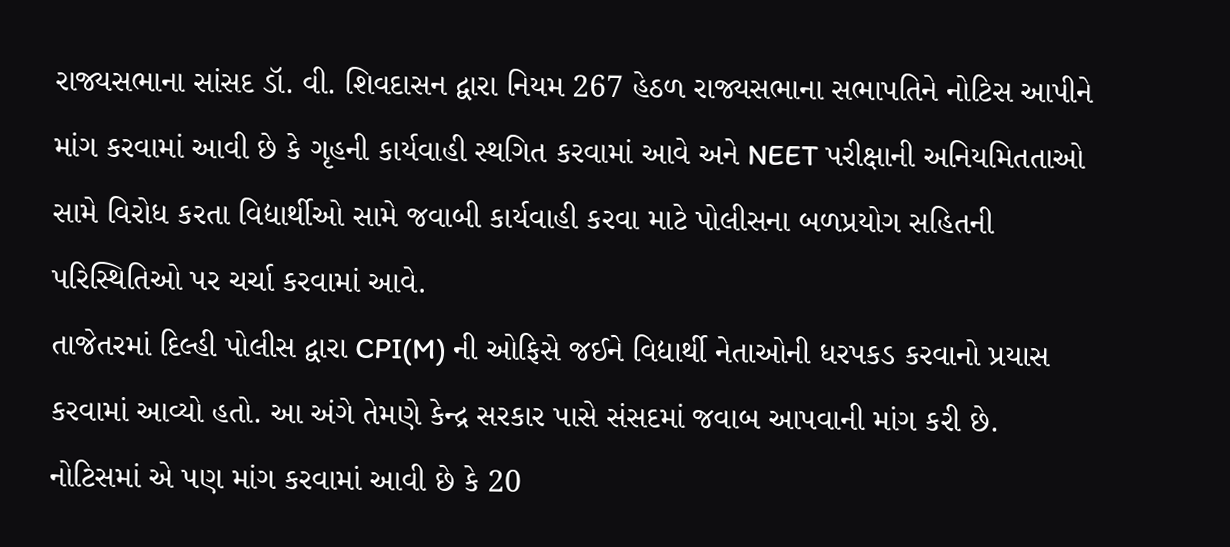રાજ્યસભાના સાંસદ ડૉ. વી. શિવદાસન દ્વારા નિયમ 267 હેઠળ રાજ્યસભાના સભાપતિને નોટિસ આપીને માંગ કરવામાં આવી છે કે ગૃહની કાર્યવાહી સ્થગિત કરવામાં આવે અને NEET પરીક્ષાની અનિયમિતતાઓ સામે વિરોધ કરતા વિદ્યાર્થીઓ સામે જવાબી કાર્યવાહી કરવા માટે પોલીસના બળપ્રયોગ સહિતની પરિસ્થિતિઓ પર ચર્ચા કરવામાં આવે.
તાજેતરમાં દિલ્હી પોલીસ દ્વારા CPI(M) ની ઓફિસે જઈને વિદ્યાર્થી નેતાઓની ધરપકડ કરવાનો પ્રયાસ કરવામાં આવ્યો હતો. આ અંગે તેમણે કેન્દ્ર સરકાર પાસે સંસદમાં જવાબ આપવાની માંગ કરી છે. નોટિસમાં એ પણ માંગ કરવામાં આવી છે કે 20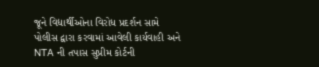જૂને વિદ્યાર્થીઓના વિરોધ પ્રદર્શન સામે પોલીસ દ્વારા કરવામાં આવેલી કાર્યવાહી અને NTA ની તપાસ સુપ્રીમ કોર્ટની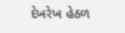દેખરેખ હેઠળ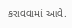કરાવવામાં આવે.